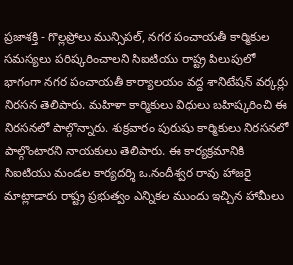ప్రజాశక్తి - గొల్లప్రోలు మున్సిపల్, నగర పంచాయతీ కార్మికుల సమస్యలు పరిష్కరించాలని సిఐటియు రాష్ట్ర పిలుపులో భాగంగా నగర పంచాయతీ కార్యాలయం వద్ద శానిటేషన్ వర్కర్లు నిరసన తెలిపారు. మహిళా కార్మికులు విధులు బహిష్కరించి ఈ నిరసనలో పాల్గొన్నారు. శుక్రవారం పురుషు కార్మికులు నిరసనలో పాల్గొంటారని నాయకులు తెలిపారు. ఈ కార్యక్రమానికి సిఐటియు మండల కార్యదర్శి ఒ.నందీశ్వర రావు హాజరై మాట్లాడారు రాష్ట్ర ప్రభుత్వం ఎన్నికల ముందు ఇచ్చిన హామీలు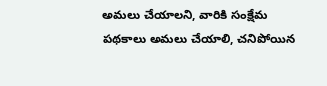అమలు చేయాలని, వారికి సంక్షేమ పథకాలు అమలు చేయాలి, చనిపోయిన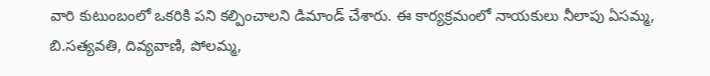వారి కుటుంబంలో ఒకరికి పని కల్పించాలని డిమాండ్ చేశారు. ఈ కార్యక్రమంలో నాయకులు నీలాపు ఏసమ్మ, బి.సత్యవతి, దివ్యవాణి, పోలమ్మ,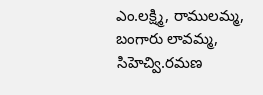ఎం.లక్ష్మి, రాములమ్మ, బంగారు లావమ్మ, సిహెచ్వి.రమణ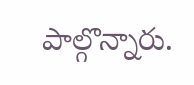పాల్గొన్నారు.